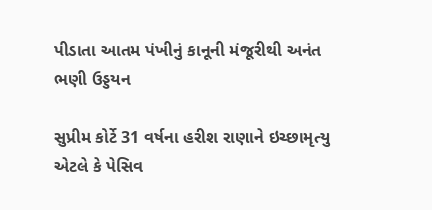પીડાતા આતમ પંખીનું કાનૂની મંજૂરીથી અનંત ભણી ઉડ્ડયન

સુપ્રીમ કોર્ટે 31 વર્ષના હરીશ રાણાને ઇચ્છામૃત્યુ એટલે કે પેસિવ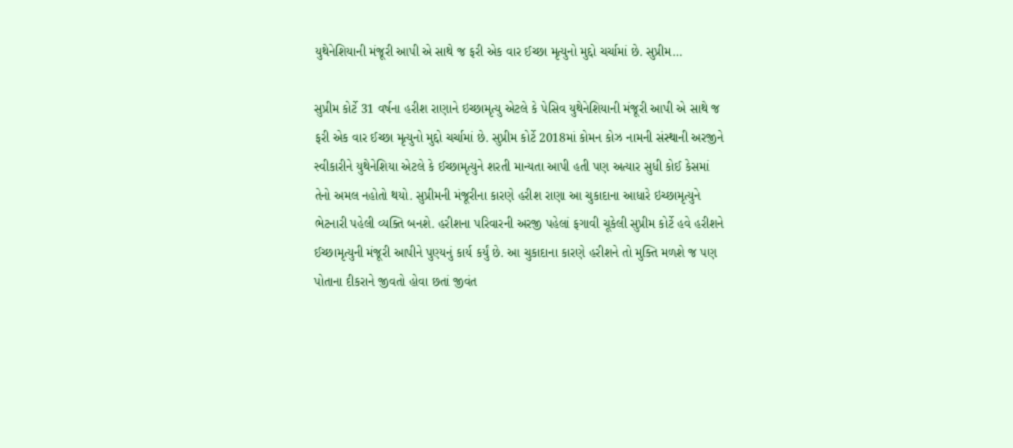યુથેનેશિયાની મંજૂરી આપી એ સાથે જ ફરી એક વાર ઈચ્છા મૃત્યુનો મુદ્દો ચર્ચામાં છે. સુપ્રીમ…

સુપ્રીમ કોર્ટે 31 વર્ષના હરીશ રાણાને ઇચ્છામૃત્યુ એટલે કે પેસિવ યુથેનેશિયાની મંજૂરી આપી એ સાથે જ ફરી એક વાર ઈચ્છા મૃત્યુનો મુદ્દો ચર્ચામાં છે. સુપ્રીમ કોર્ટે 2018માં કોમન કોઝ નામની સંસ્થાની અરજીને સ્વીકારીને યુથેનેશિયા એટલે કે ઈચ્છામૃત્યુને શરતી માન્યતા આપી હતી પણ અત્યાર સુધી કોઈ કેસમાં તેનો અમલ નહોતો થયો. સુપ્રીમની મંજૂરીના કારણે હરીશ રાણા આ ચુકાદાના આધારે ઇચ્છામૃત્યુને ભેટનારી પહેલી વ્યક્તિ બનશે. હરીશના પરિવારની અરજી પહેલાં ફગાવી ચૂકેલી સુપ્રીમ કોર્ટે હવે હરીશને ઈચ્છામૃત્યુની મંજૂરી આપીને પુણ્યનું કાર્ય કર્યું છે. આ ચુકાદાના કારણે હરીશને તો મુક્તિ મળશે જ પણ પોતાના દીકરાને જીવતો હોવા છતાં જીવંત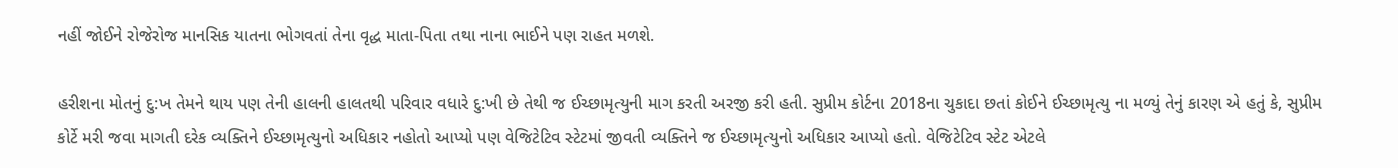નહીં જોઈને રોજેરોજ માનસિક યાતના ભોગવતાં તેના વૃદ્ધ માતા-પિતા તથા નાના ભાઈને પણ રાહત મળશે.

હરીશના મોતનું દુ:ખ તેમને થાય પણ તેની હાલની હાલતથી પરિવાર વધારે દુ:ખી છે તેથી જ ઈચ્છામૃત્યુની માગ કરતી અરજી કરી હતી. સુપ્રીમ કોર્ટના 2018ના ચુકાદા છતાં કોઈને ઈચ્છામૃત્યુ ના મળ્યું તેનું કારણ એ હતું કે, સુપ્રીમ કોર્ટે મરી જવા માગતી દરેક વ્યક્તિને ઈચ્છામૃત્યુનો અધિકાર નહોતો આપ્યો પણ વેજિટેટિવ સ્ટેટમાં જીવતી વ્યક્તિને જ ઈચ્છામૃત્યુનો અધિકાર આપ્યો હતો. વેજિટેટિવ સ્ટેટ એટલે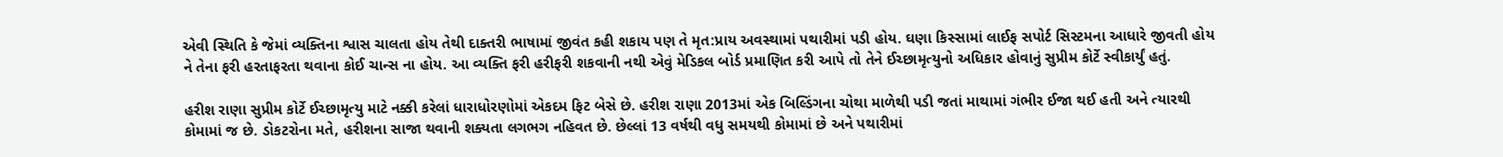એવી સ્થિતિ કે જેમાં વ્યક્તિના શ્વાસ ચાલતા હોય તેથી દાક્તરી ભાષામાં જીવંત કહી શકાય પણ તે મૃત:પ્રાય અવસ્થામાં પથારીમાં પડી હોય. ઘણા કિસ્સામાં લાઈફ સપોર્ટ સિસ્ટમના આધારે જીવતી હોય ને તેના ફરી હરતાફરતા થવાના કોઈ ચાન્સ ના હોય. આ વ્યક્તિ ફરી હરીફરી શકવાની નથી એવું મેડિકલ બોર્ડ પ્રમાણિત કરી આપે તો તેને ઈચ્છામૃત્યુનો અધિકાર હોવાનું સુપ્રીમ કોર્ટે સ્વીકાર્યું હતું.

હરીશ રાણા સુપ્રીમ કોર્ટે ઈચ્છામૃત્યુ માટે નક્કી કરેલાં ધારાધોરણોમાં એકદમ ફિટ બેસે છે. હરીશ રાણા 2013માં એક બિલ્ડિંગના ચોથા માળેથી પડી જતાં માથામાં ગંભીર ઈજા થઈ હતી અને ત્યારથી કોમામાં જ છે. ડોકટરોના મતે, હરીશના સાજા થવાની શક્યતા લગભગ નહિવત છે. છેલ્લાં 13 વર્ષથી વધુ સમયથી કોમામાં છે અને પથારીમાં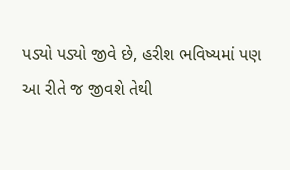પડ્યો પડ્યો જીવે છે, હરીશ ભવિષ્યમાં પણ આ રીતે જ જીવશે તેથી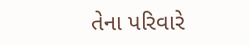તેના પરિવારે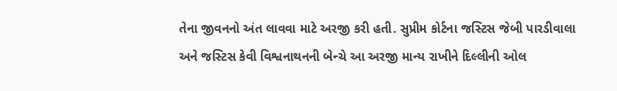તેના જીવનનો અંત લાવવા માટે અરજી કરી હતી. સુપ્રીમ કોર્ટના જસ્ટિસ જેબી પારડીવાલા અને જસ્ટિસ કેવી વિશ્વનાથનની બેન્ચે આ અરજી માન્ય રાખીને દિલ્લીની ઓલ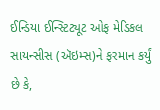ઈન્ડિયા ઈન્સ્ટિટ્યૂટ ઓફ મેડિકલ સાયન્સીસ (ઍઇમ્સ)ને ફરમાન કર્યું છે કે,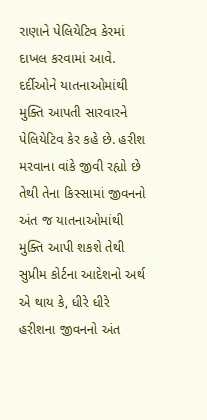રાણાને પેલિયેટિવ કેરમાં દાખલ કરવામાં આવે. દર્દીઓને યાતનાઓમાંથી મુક્તિ આપતી સારવારને પેલિયેટિવ કેર કહે છે. હરીશ મરવાના વાંકે જીવી રહ્યો છે તેથી તેના કિસ્સામાં જીવનનો અંત જ યાતનાઓમાંથી મુક્તિ આપી શકશે તેથી સુપ્રીમ કોર્ટના આદેશનો અર્થ એ થાય કે, ધીરે ધીરે હરીશના જીવનનો અંત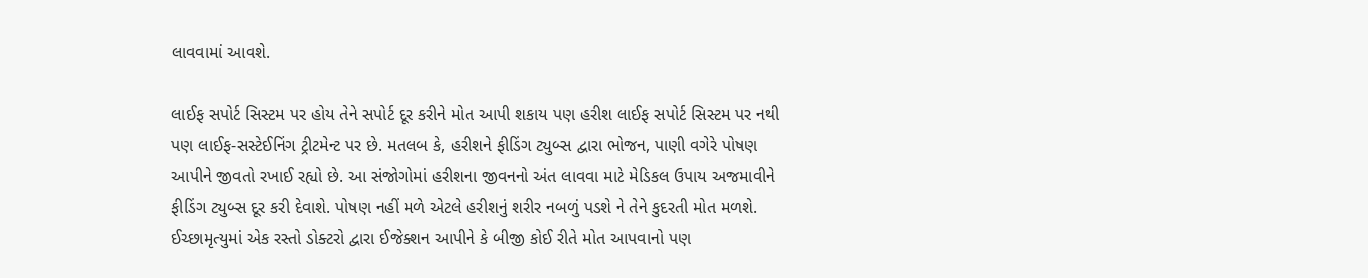લાવવામાં આવશે.

લાઈફ સપોર્ટ સિસ્ટમ પર હોય તેને સપોર્ટ દૂર કરીને મોત આપી શકાય પણ હરીશ લાઈફ સપોર્ટ સિસ્ટમ પર નથી પણ લાઈફ-સસ્ટેઈનિંગ ટ્રીટમેન્ટ પર છે. મતલબ કે, હરીશને ફીડિંગ ટ્યુબ્સ દ્વારા ભોજન, પાણી વગેરે પોષણ આપીને જીવતો રખાઈ રહ્યો છે. આ સંજોગોમાં હરીશના જીવનનો અંત લાવવા માટે મેડિકલ ઉપાય અજમાવીને ફીડિંગ ટ્યુબ્સ દૂર કરી દેવાશે. પોષણ નહીં મળે એટલે હરીશનું શરીર નબળું પડશે ને તેને કુદરતી મોત મળશે. ઈચ્છામૃત્યુમાં એક રસ્તો ડોક્ટરો દ્વારા ઈજેક્શન આપીને કે બીજી કોઈ રીતે મોત આપવાનો પણ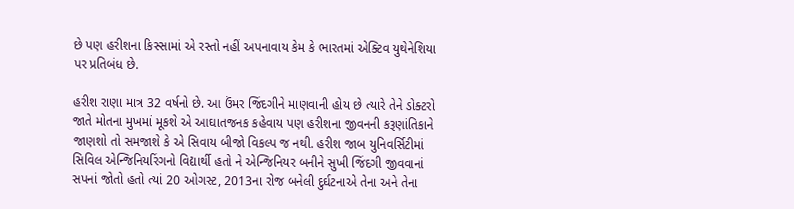છે પણ હરીશના કિસ્સામાં એ રસ્તો નહીં અપનાવાય કેમ કે ભારતમાં એક્ટિવ યુથેનેશિયા પર પ્રતિબંધ છે.

હરીશ રાણા માત્ર 32 વર્ષનો છે. આ ઉંમર જિંદગીને માણવાની હોય છે ત્યારે તેને ડોક્ટરો જાતે મોતના મુખમાં મૂકશે એ આઘાતજનક કહેવાય પણ હરીશના જીવનની કરૂણાંતિકાને જાણશો તો સમજાશે કે એ સિવાય બીજો વિકલ્પ જ નથી. હરીશ જાબ યુનિવર્સિટીમાં સિવિલ એન્જિનિયરિંગનો વિદ્યાર્થી હતો ને એન્જિનિયર બનીને સુખી જિંદગી જીવવાનાં સપનાં જોતો હતો ત્યાં 20 ઓગસ્ટ, 2013ના રોજ બનેલી દુર્ઘટનાએ તેના અને તેના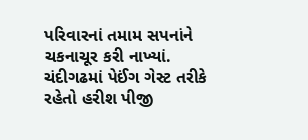પરિવારનાં તમામ સપનાંને ચકનાચૂર કરી નાખ્યાં. ચંદીગઢમાં પેઈંગ ગેસ્ટ તરીકે રહેતો હરીશ પીજી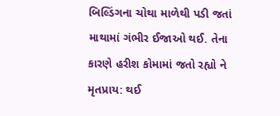બિલ્ડિંગના ચોથા માળેથી પડી જતાં માથામાં ગંભીર ઈજાઓ થઈ. તેના કારણે હરીશ કોમામાં જતો રહ્યો ને મૃતપ્રાય: થઈ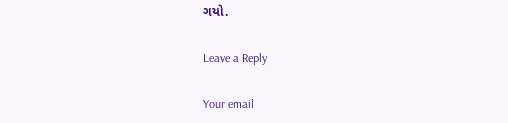ગયો.

Leave a Reply

Your email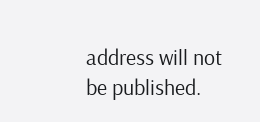address will not be published.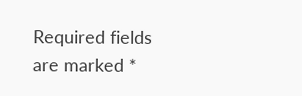Required fields are marked *